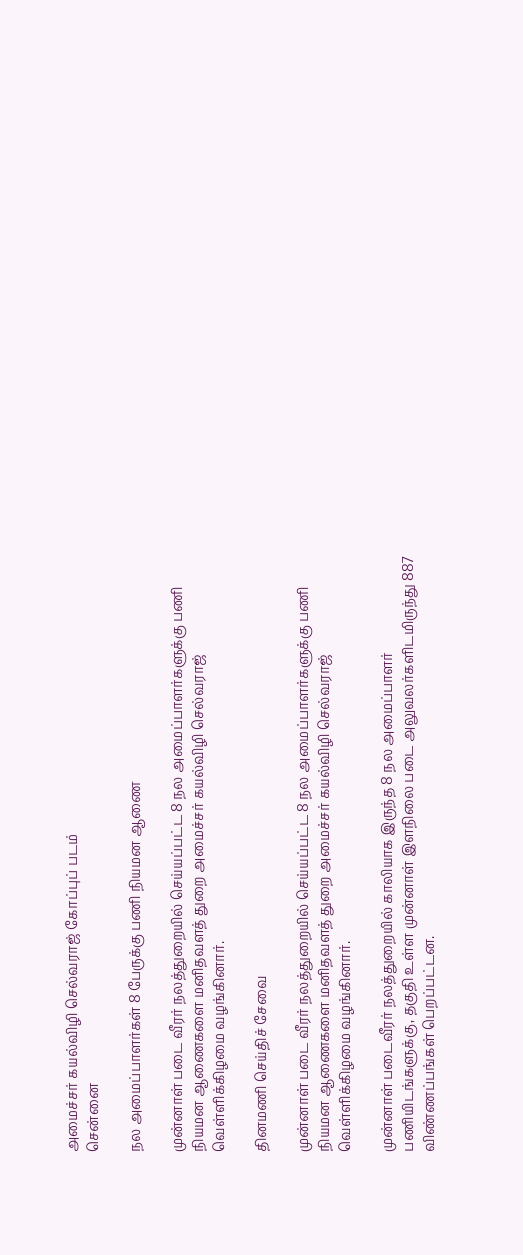அமைச்சர் கயல்விழி செல்வராஜ் கோப்புப் படம்
சென்னை

நல அமைப்பாளர்கள் 8 பேருக்கு பணி நியமன ஆணை

முன்னாள் படை வீரர் நலத்துறையில் செய்யப்பட்ட 8 நல அமைப்பாளர்களுக்கு பணி நியமன ஆணைகளை மனிதவளத் துறை அமைச்சர் கயல்விழி செல்வராஜ் வெள்ளிக்கிழமை வழங்கினார்.

தினமணி செய்திச் சேவை

முன்னாள் படை வீரர் நலத்துறையில் செய்யப்பட்ட 8 நல அமைப்பாளர்களுக்கு பணி நியமன ஆணைகளை மனிதவளத் துறை அமைச்சர் கயல்விழி செல்வராஜ் வெள்ளிக்கிழமை வழங்கினார்.

முன்னாள் படைவீரர் நலத்துறையில் காலியாக இருந்த 8 நல அமைப்பாளர் பணியிடங்களுக்கு, தகுதி உள்ள முன்னாள் இளநிலை படை அலுவலர்களிடமிருந்து 887 விண்ணப்பங்கள் பெறப்பட்டன.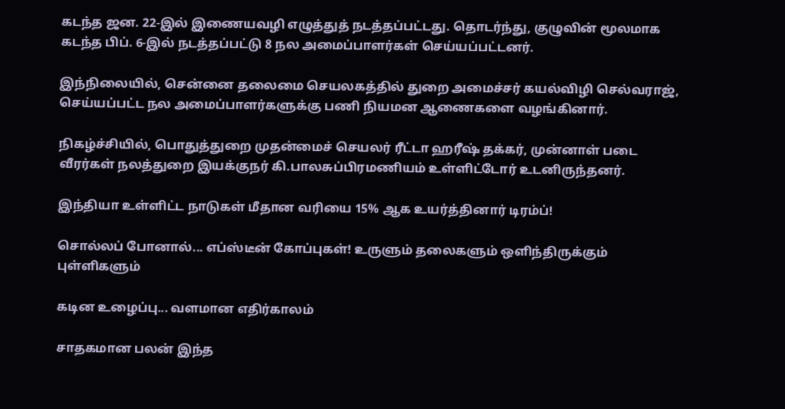கடந்த ஜன. 22-இல் இணையவழி எழுத்துத் நடத்தப்பட்டது. தொடர்ந்து, குழுவின் மூலமாக கடந்த பிப். 6-இல் நடத்தப்பட்டு 8 நல அமைப்பாளர்கள் செய்யப்பட்டனர்.

இந்நிலையில், சென்னை தலைமை செயலகத்தில் துறை அமைச்சர் கயல்விழி செல்வராஜ், செய்யப்பட்ட நல அமைப்பாளர்களுக்கு பணி நியமன ஆணைகளை வழங்கினார்.

நிகழ்ச்சியில், பொதுத்துறை முதன்மைச் செயலர் ரீட்டா ஹரீஷ் தக்கர், முன்னாள் படை வீரர்கள் நலத்துறை இயக்குநர் கி.பாலசுப்பிரமணியம் உள்ளிட்டோர் உடனிருந்தனர்.

இந்தியா உள்ளிட்ட நாடுகள் மீதான வரியை 15% ஆக உயர்த்தினார் டிரம்ப்!

சொல்லப் போனால்... எப்ஸ்டீன் கோப்புகள்! உருளும் தலைகளும் ஒளிந்திருக்கும் புள்ளிகளும்

கடின உழைப்பு... வளமான எதிர்காலம்

சாதகமான பலன் இந்த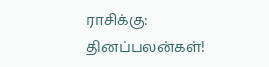ராசிக்கு: தினப்பலன்கள்!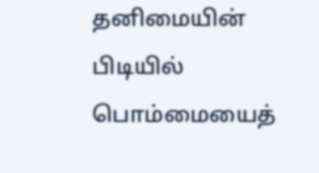தனிமையின் பிடியில் பொம்மையைத்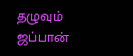தழுவும் ஜப்பான்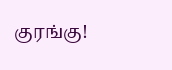குரங்கு!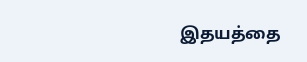இதயத்தை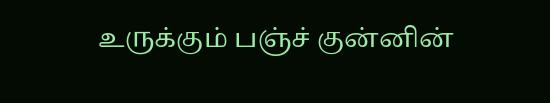உருக்கும் பஞ்ச் குன்னின்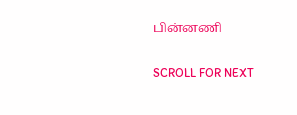பின்னணி

SCROLL FOR NEXT